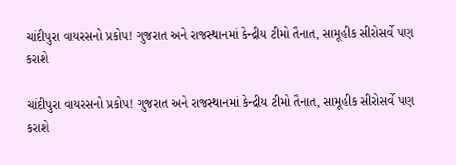ચાંદીપુરા વાયરસનો પ્રકોપ! ગુજરાત અને રાજસ્થાનમાં કેન્દ્રીય ટીમો તૈનાત, સામૂહીક સીરોસર્વે પણ કરાશે

ચાંદીપુરા વાયરસનો પ્રકોપ! ગુજરાત અને રાજસ્થાનમાં કેન્દ્રીય ટીમો તૈનાત, સામૂહીક સીરોસર્વે પણ કરાશે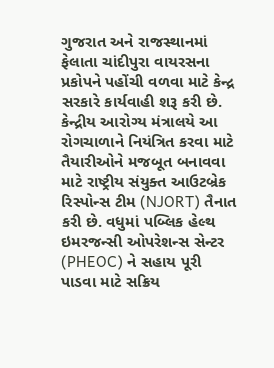ગુજરાત અને રાજસ્થાનમાં ફેલાતા ચાંદીપુરા વાયરસના પ્રકોપને પહોંચી વળવા માટે કેન્દ્ર સરકારે કાર્યવાહી શરૂ કરી છે. કેન્દ્રીય આરોગ્ય મંત્રાલયે આ રોગચાળાને નિયંત્રિત કરવા માટે તૈયારીઓને મજબૂત બનાવવા માટે રાષ્ટ્રીય સંયુક્ત આઉટબ્રેક રિસ્પોન્સ ટીમ (NJORT) તૈનાત કરી છે. વધુમાં પબ્લિક હેલ્થ ઇમરજન્સી ઓપરેશન્સ સેન્ટર (PHEOC) ને સહાય પૂરી પાડવા માટે સક્રિય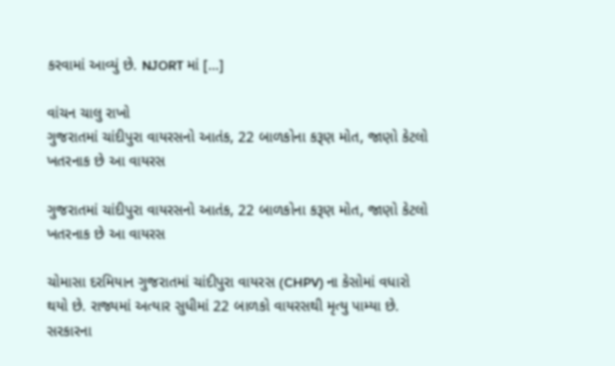કરવામાં આવ્યું છે. NJORT માં […]

વાંચન ચાલુ રાખો
ગુજરાતમાં ચાંદીપુરા વાયરસનો આતંક, 22 બાળકોના કરૂણ મોત, જાણો કેટલો ખતરનાક છે આ વાયરસ

ગુજરાતમાં ચાંદીપુરા વાયરસનો આતંક, 22 બાળકોના કરૂણ મોત, જાણો કેટલો ખતરનાક છે આ વાયરસ

ચોમાસા દરમિયાન ગુજરાતમાં ચાંદીપુરા વાયરસ (CHPV) ના કેસોમાં વધારો થયો છે. રાજ્યમાં અત્યાર સુધીમાં 22 બાળકો વાયરસથી મૃત્યુ પામ્યા છે. સરકારના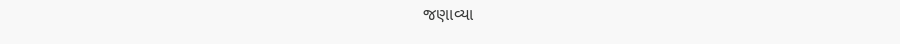જણાવ્યા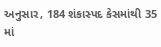અનુસાર, 184 શંકાસ્પદ કેસમાંથી 35 માં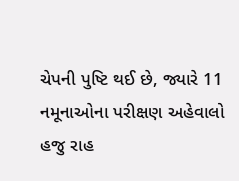ચેપની પુષ્ટિ થઈ છે, જ્યારે 11 નમૂનાઓના પરીક્ષણ અહેવાલો હજુ રાહ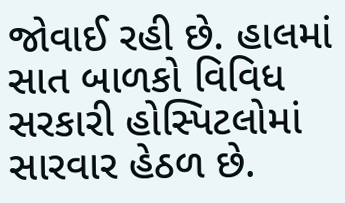જોવાઈ રહી છે. હાલમાં સાત બાળકો વિવિધ સરકારી હોસ્પિટલોમાં સારવાર હેઠળ છે.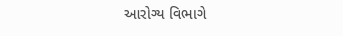આરોગ્ય વિભાગે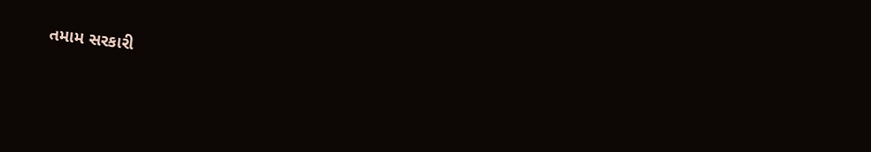તમામ સરકારી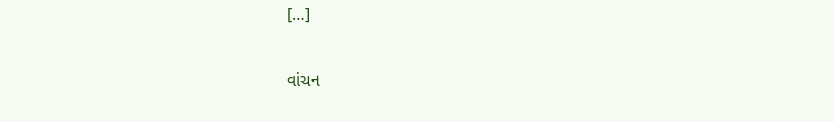[…]

વાંચન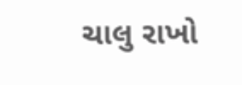ચાલુ રાખો